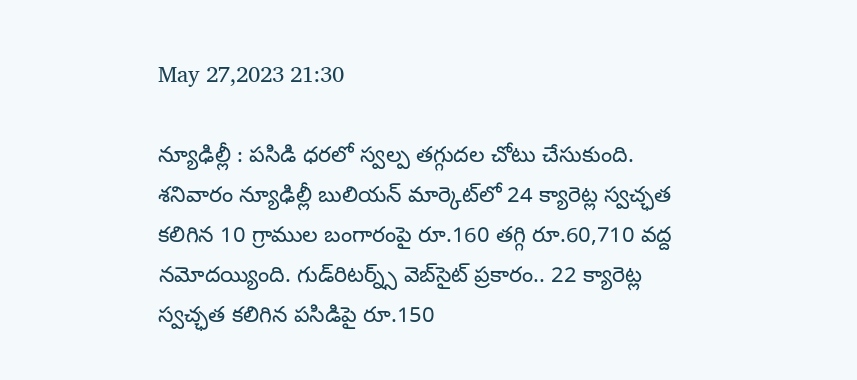May 27,2023 21:30

న్యూఢిల్లీ : పసిడి ధరలో స్వల్ప తగ్గుదల చోటు చేసుకుంది. శనివారం న్యూఢిల్లీ బులియన్‌ మార్కెట్‌లో 24 క్యారెట్ల స్వచ్ఛత కలిగిన 10 గ్రాముల బంగారంపై రూ.160 తగ్గి రూ.60,710 వద్ద నమోదయ్యింది. గుడ్‌రిటర్న్స్‌ వెబ్‌సైట్‌ ప్రకారం.. 22 క్యారెట్ల స్వచ్ఛత కలిగిన పసిడిపై రూ.150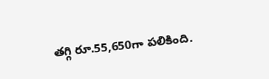తగ్గి రూ.55,650గా పలికింది.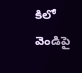కిలో వెండిపై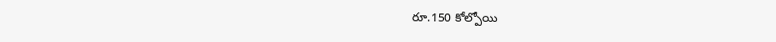రూ.150 కోల్పోయి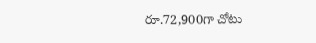రూ.72,900గా చోటు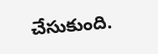చేసుకుంది.